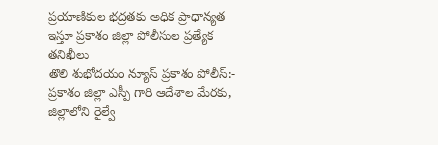ప్రయాణికుల భద్రతకు అధిక ప్రాధాన్యత ఇస్తూ ప్రకాశం జిల్లా పోలీసుల ప్రత్యేక తనిఖీలు
తొలి శుభోదయం న్యూస్ ప్రకాశం పోలీస్:-
ప్రకాశం జిల్లా ఎస్పీ గారి ఆదేశాల మేరకు, జిల్లాలోని రైల్వే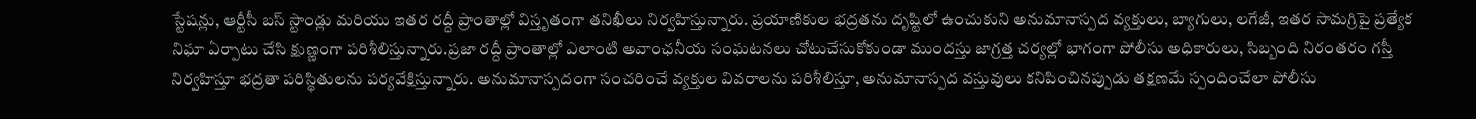స్టేషన్లు, ఆర్టీసీ బస్ స్టాండ్లు మరియు ఇతర రద్దీ ప్రాంతాల్లో విస్తృతంగా తనిఖీలు నిర్వహిస్తున్నారు. ప్రయాణికుల భద్రతను దృష్టిలో ఉంచుకుని అనుమానాస్పద వ్యక్తులు, బ్యాగులు, లగేజీ, ఇతర సామగ్రిపై ప్రత్యేక నిఘా ఏర్పాటు చేసి క్షుణ్ణంగా పరిశీలిస్తున్నారు.ప్రజా రద్దీ ప్రాంతాల్లో ఎలాంటి అవాంఛనీయ సంఘటనలు చోటుచేసుకోకుండా ముందస్తు జాగ్రత్త చర్యల్లో భాగంగా పోలీసు అధికారులు, సిబ్బంది నిరంతరం గస్తీ నిర్వహిస్తూ భద్రతా పరిస్థితులను పర్యవేక్షిస్తున్నారు. అనుమానాస్పదంగా సంచరించే వ్యక్తుల వివరాలను పరిశీలిస్తూ, అనుమానాస్పద వస్తువులు కనిపించినప్పుడు తక్షణమే స్పందించేలా పోలీసు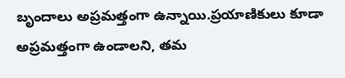బృందాలు అప్రమత్తంగా ఉన్నాయి.ప్రయాణికులు కూడా అప్రమత్తంగా ఉండాలని, తమ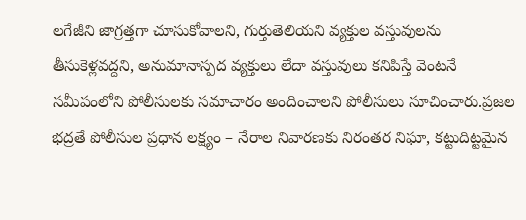లగేజీని జాగ్రత్తగా చూసుకోవాలని, గుర్తుతెలియని వ్యక్తుల వస్తువులను తీసుకెళ్లవద్దని, అనుమానాస్పద వ్యక్తులు లేదా వస్తువులు కనిపిస్తే వెంటనే సమీపంలోని పోలీసులకు సమాచారం అందించాలని పోలీసులు సూచించారు.ప్రజల భద్రతే పోలీసుల ప్రధాన లక్ష్యం – నేరాల నివారణకు నిరంతర నిఘా, కట్టుదిట్టమైన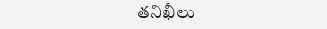తనిఖీలు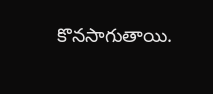కొనసాగుతాయి.